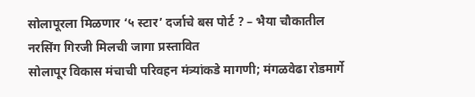सोलापूरला मिळणार ‘५ स्टार’ दर्जाचे बस पोर्ट ? – भैया चौकातील नरसिंग गिरजी मिलची जागा प्रस्तावित
सोलापूर विकास मंचाची परिवहन मंत्र्यांकडे मागणी; मंगळवेढा रोडमार्गे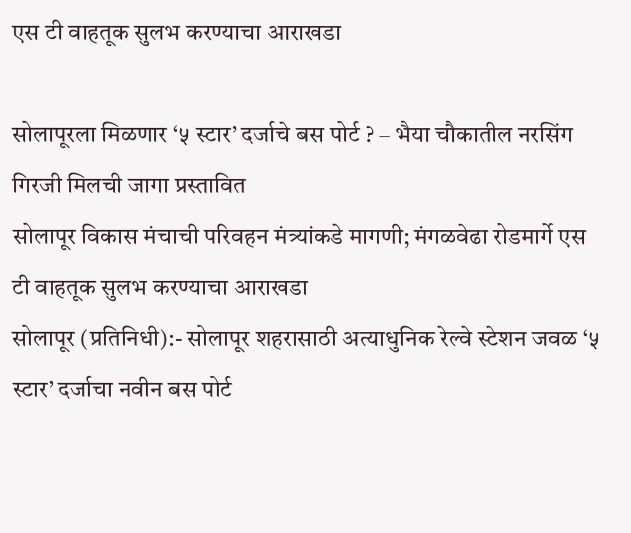एस टी वाहतूक सुलभ करण्याचा आराखडा

सोलापूरला मिळणार ‘५ स्टार’ दर्जाचे बस पोर्ट ? – भैया चौकातील नरसिंग गिरजी मिलची जागा प्रस्तावित
सोलापूर विकास मंचाची परिवहन मंत्र्यांकडे मागणी; मंगळवेढा रोडमार्गे एस टी वाहतूक सुलभ करण्याचा आराखडा
सोलापूर (प्रतिनिधी):- सोलापूर शहरासाठी अत्याधुनिक रेल्वे स्टेशन जवळ ‘५ स्टार’ दर्जाचा नवीन बस पोर्ट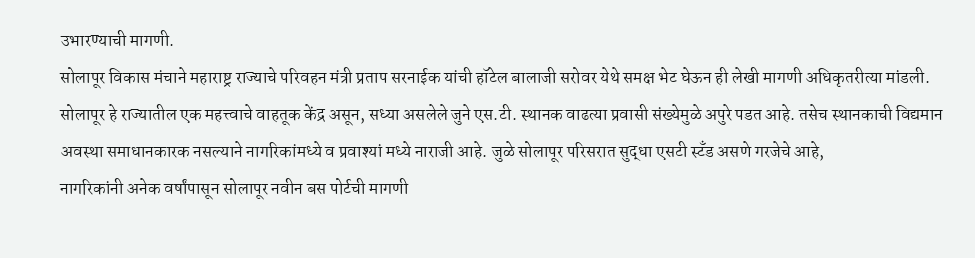उभारण्याची मागणी.
सोलापूर विकास मंचाने महाराष्ट्र राज्याचे परिवहन मंत्री प्रताप सरनाईक यांची हॉटेल बालाजी सरोवर येथे समक्ष भेट घेऊन ही लेखी मागणी अधिकृतरीत्या मांडली.
सोलापूर हे राज्यातील एक महत्त्वाचे वाहतूक केंद्र असून, सध्या असलेले जुने एस.टी. स्थानक वाढत्या प्रवासी संख्येमुळे अपुरे पडत आहे. तसेच स्थानकाची विद्यमान अवस्था समाधानकारक नसल्याने नागरिकांमध्ये व प्रवाश्यां मध्ये नाराजी आहे. जुळे सोलापूर परिसरात सुद्धा एसटी स्टँड असणे गरजेचे आहे,
नागरिकांनी अनेक वर्षांपासून सोलापूर नवीन बस पोर्टची मागणी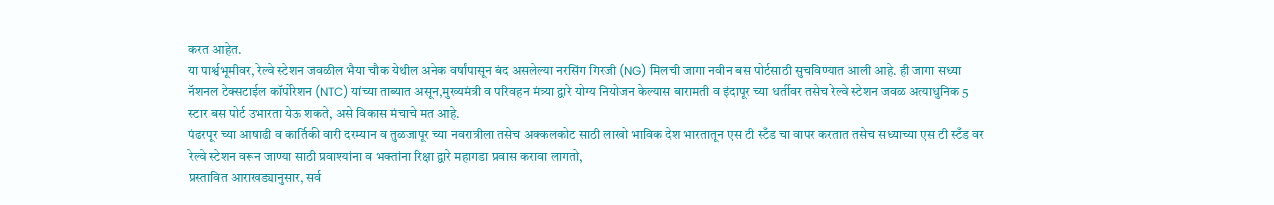करत आहेत.
या पार्श्वभूमीवर, रेल्वे स्टेशन जवळील भैया चौक येथील अनेक वर्षांपासून बंद असलेल्या नरसिंग गिरजी (NG) मिलची जागा नवीन बस पोर्टसाठी सुचविण्यात आली आहे. ही जागा सध्या नॅशनल टेक्सटाईल कॉर्पोरेशन (NTC) यांच्या ताब्यात असून,मुख्यमंत्री व परिवहन मंत्र्या द्वारे योग्य नियोजन केल्यास बारामती व इंदापूर च्या धर्तीवर तसेच रेल्वे स्टेशन जवळ अत्याधुनिक 5 स्टार बस पोर्ट उभारता येऊ शकते, असे विकास मंचाचे मत आहे.
पंढरपूर च्या आषाढी व कार्तिकी वारी दरम्यान व तुळजापूर च्या नवरात्रीला तसेच अक्कलकोट साठी लाखो भाविक देश भारतातून एस टी स्टँड चा वापर करतात तसेच सध्याच्या एस टी स्टँड वर रेल्वे स्टेशन वरून जाण्या साठी प्रवाश्यांना व भक्तांना रिक्षा द्वारे महागडा प्रवास करावा लागतो,
प्रस्तावित आराखड्यानुसार, सर्व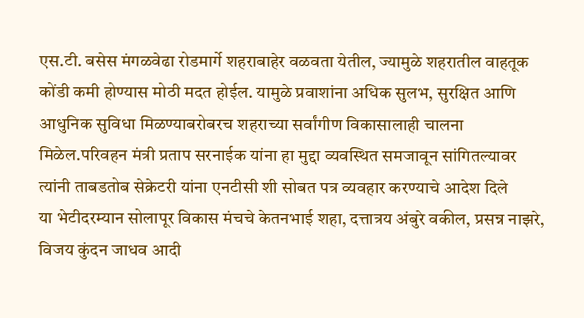एस.टी. बसेस मंगळवेढा रोडमार्गे शहराबाहेर वळवता येतील, ज्यामुळे शहरातील वाहतूक कोंडी कमी होण्यास मोठी मदत होईल. यामुळे प्रवाशांना अधिक सुलभ, सुरक्षित आणि आधुनिक सुविधा मिळण्याबरोबरच शहराच्या सर्वांगीण विकासालाही चालना मिळेल.परिवहन मंत्री प्रताप सरनाईक यांना हा मुद्दा व्यवस्थित समजावून सांगितल्यावर त्यांनी ताबडतोब सेक्रेटरी यांना एनटीसी शी सोबत पत्र व्यवहार करण्याचे आदेश दिले
या भेटीदरम्यान सोलापूर विकास मंचचे केतनभाई शहा, दत्तात्रय अंबुरे वकील, प्रसन्न नाझरे, विजय कुंदन जाधव आदी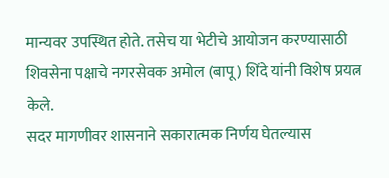मान्यवर उपस्थित होते. तसेच या भेटीचे आयोजन करण्यासाठी शिवसेना पक्षाचे नगरसेवक अमोल (बापू) शिंदे यांनी विशेष प्रयत्न केले.
सदर मागणीवर शासनाने सकारात्मक निर्णय घेतल्यास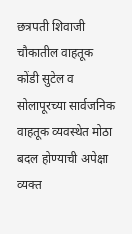छत्रपती शिवाजी चौकातील वाहतूक कोंडी सुटेल व सोलापूरच्या सार्वजनिक वाहतूक व्यवस्थेत मोठा बदल होण्याची अपेक्षा व्यक्त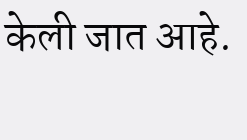केली जात आहे.